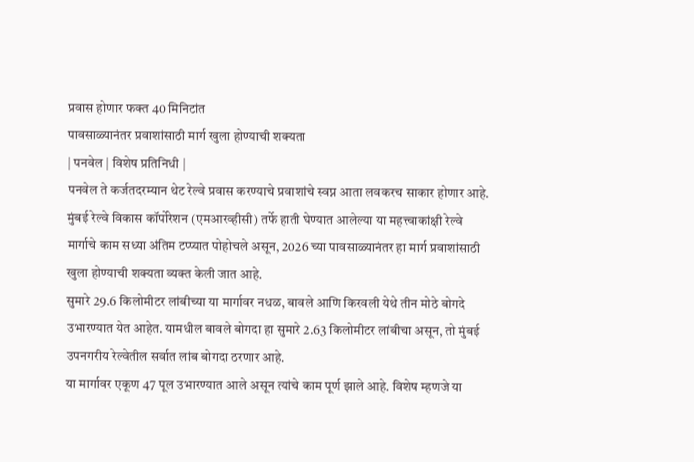प्रवास होणार फक्त 40 मिनिटांत
पावसाळ्यानंतर प्रवाशांसाठी मार्ग खुला होण्याची शक्यता
| पनवेल | विशेष प्रतिनिधी |
पनवेल ते कर्जतदरम्यान थेट रेल्वे प्रवास करण्याचे प्रवाशांचे स्वप्न आता लवकरच साकार होणार आहे. मुंबई रेल्वे विकास कॉर्पोरेशन (एमआरव्हीसी) तर्फे हाती घेण्यात आलेल्या या महत्त्वाकांक्षी रेल्वे मार्गाचे काम सध्या अंतिम टप्प्यात पोहोचले असून, 2026 च्या पावसाळ्यानंतर हा मार्ग प्रवाशांसाठी खुला होण्याची शक्यता व्यक्त केली जात आहे.
सुमारे 29.6 किलोमीटर लांबीच्या या मार्गावर नधळ, बावले आणि किरवली येथे तीन मोठे बोगदे उभारण्यात येत आहेत. यामधील बावले बोगदा हा सुमारे 2.63 किलोमीटर लांबीचा असून, तो मुंबई उपनगरीय रेल्वेतील सर्वात लांब बोगदा ठरणार आहे.
या मार्गावर एकूण 47 पूल उभारण्यात आले असून त्यांचे काम पूर्ण झाले आहे. विशेष म्हणजे या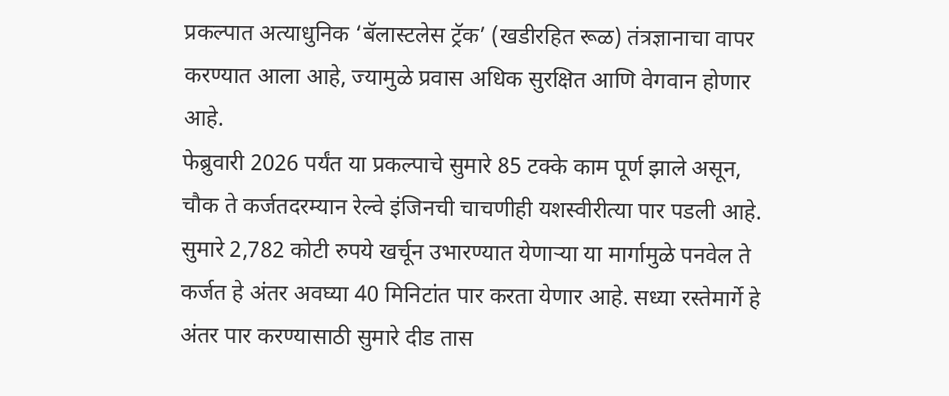प्रकल्पात अत्याधुनिक ‘बॅलास्टलेस ट्रॅक’ (खडीरहित रूळ) तंत्रज्ञानाचा वापर करण्यात आला आहे, ज्यामुळे प्रवास अधिक सुरक्षित आणि वेगवान होणार आहे.
फेब्रुवारी 2026 पर्यंत या प्रकल्पाचे सुमारे 85 टक्के काम पूर्ण झाले असून, चौक ते कर्जतदरम्यान रेल्वे इंजिनची चाचणीही यशस्वीरीत्या पार पडली आहे.
सुमारे 2,782 कोटी रुपये खर्चून उभारण्यात येणाऱ्या या मार्गामुळे पनवेल ते कर्जत हे अंतर अवघ्या 40 मिनिटांत पार करता येणार आहे. सध्या रस्तेमार्गे हे अंतर पार करण्यासाठी सुमारे दीड तास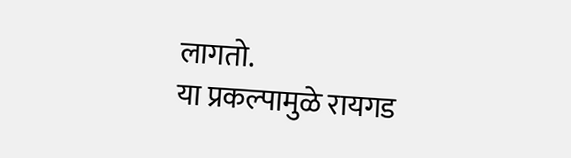लागतो.
या प्रकल्पामुळे रायगड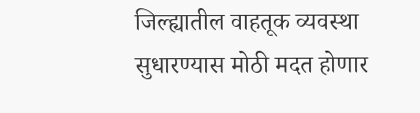जिल्ह्यातील वाहतूक व्यवस्था सुधारण्यास मोठी मदत होणार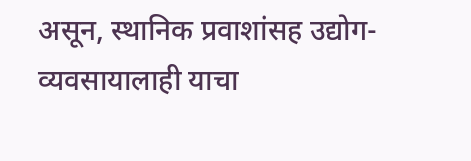असून, स्थानिक प्रवाशांसह उद्योग-व्यवसायालाही याचा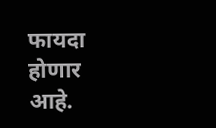फायदा होणार आहे.